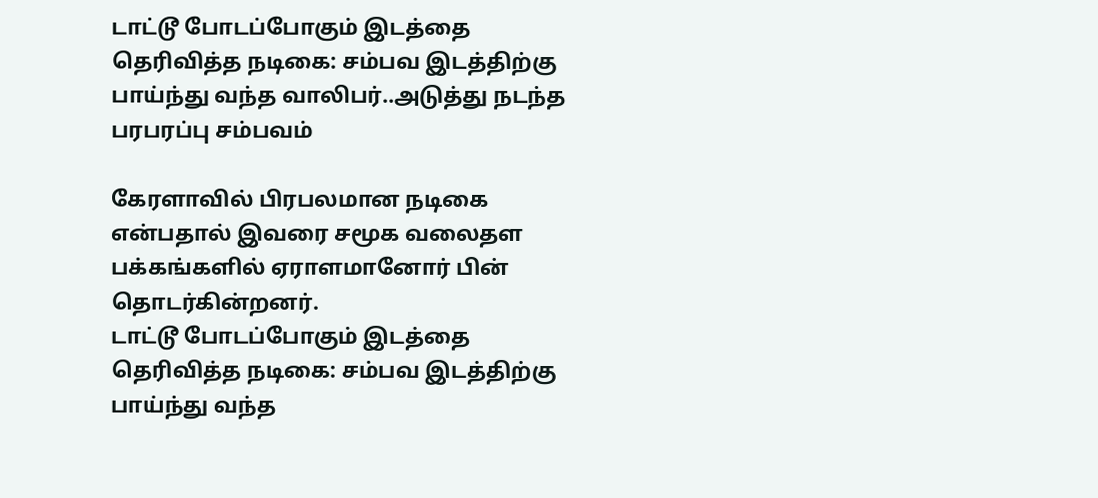டாட்டூ போடப்போகும் இடத்தை தெரிவித்த நடிகை: சம்பவ இடத்திற்கு பாய்ந்து வந்த வாலிபர்..அடுத்து நடந்த பரபரப்பு சம்பவம்

கேரளாவில் பிரபலமான நடிகை என்பதால் இவரை சமூக வலைதள பக்கங்களில் ஏராளமானோர் பின் தொடர்கின்றனர்.
டாட்டூ போடப்போகும் இடத்தை தெரிவித்த நடிகை: சம்பவ இடத்திற்கு பாய்ந்து வந்த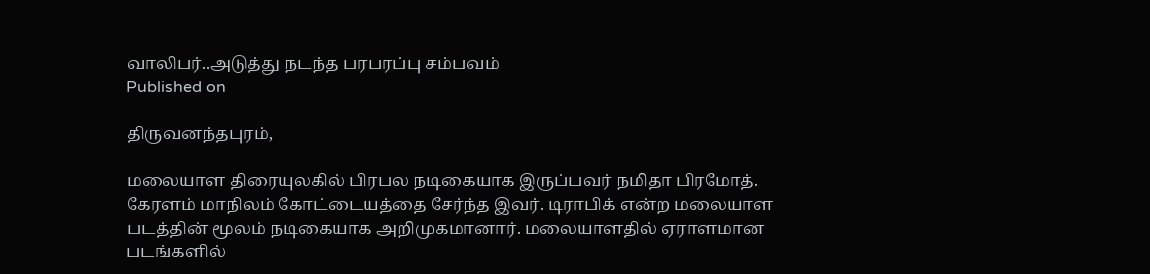வாலிபர்..அடுத்து நடந்த பரபரப்பு சம்பவம்
Published on

திருவனந்தபுரம்,

மலையாள திரையுலகில் பிரபல நடிகையாக இருப்பவர் நமிதா பிரமோத். கேரளம் மாநிலம் கோட்டையத்தை சேர்ந்த இவர். டிராபிக் என்ற மலையாள படத்தின் மூலம் நடிகையாக அறிமுகமானார். மலையாளதில் ஏராளமான படங்களில்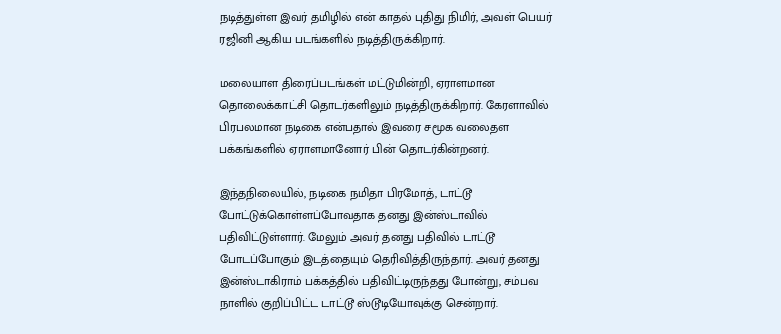நடித்துள்ள இவர் தமிழில் என் காதல் புதிது நிமிர், அவள் பெயர் ரஜினி ஆகிய படங்களில் நடித்திருக்கிறார்.

மலையாள திரைப்படங்கள் மட்டுமின்றி, ஏராளமான தொலைக்காட்சி தொடர்களிலும் நடித்திருக்கிறார். கேரளாவில் பிரபலமான நடிகை என்பதால் இவரை சமூக வலைதள பக்கங்களில் ஏராளமானோர் பின் தொடர்கின்றனர்.

இந்தநிலையில், நடிகை நமிதா பிரமோத், டாட்டூ போட்டுக்கொள்ளப்போவதாக தனது இன்ஸ்டாவில் பதிவிட்டுள்ளார். மேலும் அவர் தனது பதிவில் டாட்டூ போடப்போகும் இடத்தையும் தெரிவித்திருந்தார். அவர் தனது இன்ஸ்டாகிராம் பக்கத்தில் பதிவிட்டிருந்தது போன்று, சம்பவ நாளில் குறிப்பிட்ட டாட்டூ ஸ்டூடியோவுக்கு சென்றார்.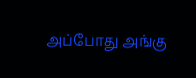அப்போது அங்கு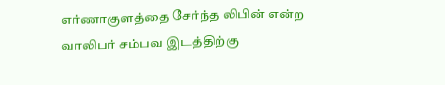எர்ணாகுளத்தை சேர்ந்த லிபின் என்ற வாலிபர் சம்பவ இடத்திற்கு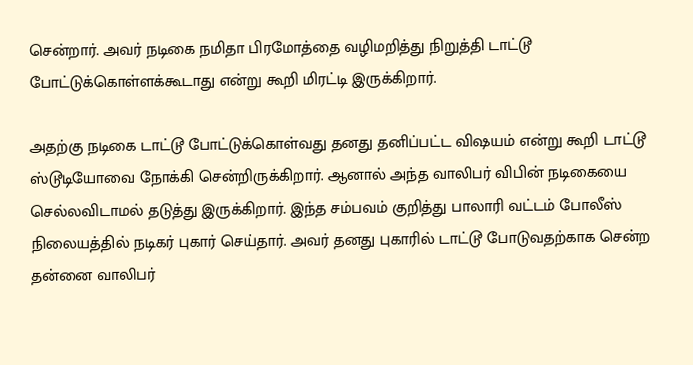சென்றார். அவர் நடிகை நமிதா பிரமோத்தை வழிமறித்து நிறுத்தி டாட்டூ போட்டுக்கொள்ளக்கூடாது என்று கூறி மிரட்டி இருக்கிறார்.

அதற்கு நடிகை டாட்டூ போட்டுக்கொள்வது தனது தனிப்பட்ட விஷயம் என்று கூறி டாட்டூ ஸ்டூடியோவை நோக்கி சென்றிருக்கிறார். ஆனால் அந்த வாலிபர் விபின் நடிகையை செல்லவிடாமல் தடுத்து இருக்கிறார். இந்த சம்பவம் குறித்து பாலாரி வட்டம் போலீஸ் நிலையத்தில் நடிகர் புகார் செய்தார். அவர் தனது புகாரில் டாட்டூ போடுவதற்காக சென்ற தன்னை வாலிபர்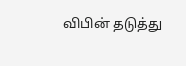விபின் தடுத்து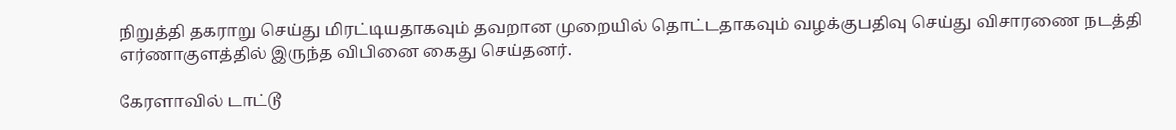நிறுத்தி தகராறு செய்து மிரட்டியதாகவும் தவறான முறையில் தொட்டதாகவும் வழக்குபதிவு செய்து விசாரணை நடத்தி எர்ணாகுளத்தில் இருந்த விபினை கைது செய்தனர்.

கேரளாவில் டாட்டூ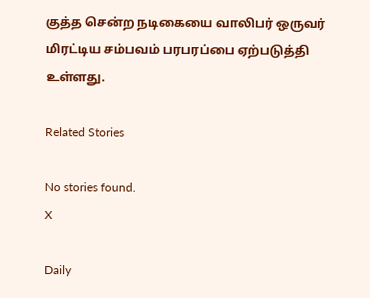குத்த சென்ற நடிகையை வாலிபர் ஒருவர் மிரட்டிய சம்பவம் பரபரப்பை ஏற்படுத்தி உள்ளது.

Related Stories

No stories found.
X

Daily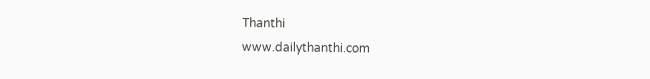Thanthi
www.dailythanthi.com